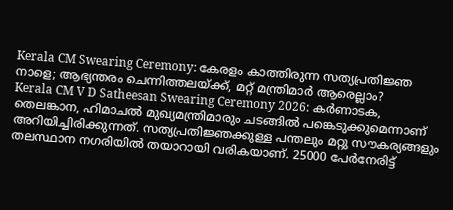Kerala CM Swearing Ceremony: കേരളം കാത്തിരുന്ന സത്യപ്രതിജ്ഞ നാളെ; ആഭ്യന്തരം ചെന്നിത്തലയ്ക്ക്, മറ്റ് മന്ത്രിമാർ ആരെല്ലാം?
Kerala CM V D Satheesan Swearing Ceremony 2026: കർണാടക, തെലങ്കാന, ഹിമാചൽ മുഖ്യമന്ത്രിമാരും ചടങ്ങിൽ പങ്കെടുക്കുമെന്നാണ് അറിയിച്ചിരിക്കുന്നത്. സത്യപ്രതിജ്ഞക്കുള്ള പന്തലും മറ്റു സൗകര്യങ്ങളും തലസ്ഥാന നഗരിയിൽ തയാറായി വരികയാണ്. 25000 പേർനേരിട്ട്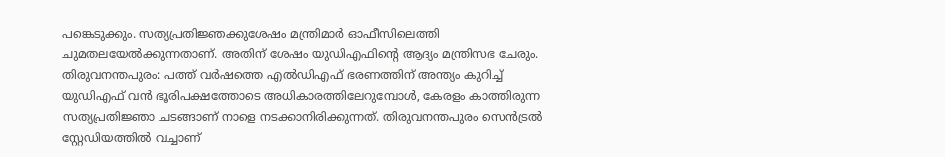പങ്കെടുക്കും. സത്യപ്രതിജ്ഞക്കുശേഷം മന്ത്രിമാർ ഓഫീസിലെത്തി ചുമതലയേൽക്കുന്നതാണ്. അതിന് ശേഷം യുഡിഎഫിൻ്റെ ആദ്യം മന്ത്രിസഭ ചേരും.
തിരുവനന്തപുരം: പത്ത് വർഷത്തെ എൽഡിഎഫ് ഭരണത്തിന് അന്ത്യം കുറിച്ച് യുഡിഎഫ് വൻ ഭൂരിപക്ഷത്തോടെ അധികാരത്തിലേറുമ്പോൾ, കേരളം കാത്തിരുന്ന സത്യപ്രതിജ്ഞാ ചടങ്ങാണ് നാളെ നടക്കാനിരിക്കുന്നത്. തിരുവനന്തപുരം സെൻട്രൽ സ്റ്റേഡിയത്തിൽ വച്ചാണ്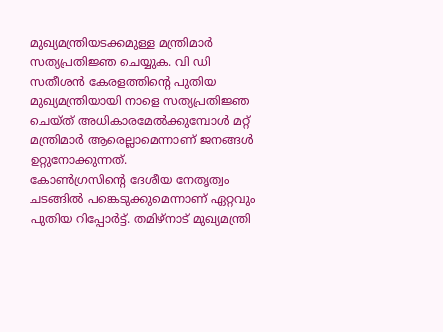മുഖ്യമന്ത്രിയടക്കമുള്ള മന്ത്രിമാർ സത്യപ്രതിജ്ഞ ചെയ്യുക. വി ഡി സതീശൻ കേരളത്തിന്റെ പുതിയ മുഖ്യമന്ത്രിയായി നാളെ സത്യപ്രതിജ്ഞ ചെയ്ത് അധികാരമേൽക്കുമ്പോൾ മറ്റ് മന്ത്രിമാർ ആരെല്ലാമെന്നാണ് ജനങ്ങൾ ഉറ്റുനോക്കുന്നത്.
കോൺഗ്രസിൻ്റെ ദേശീയ നേതൃത്വം ചടങ്ങിൽ പങ്കെടുക്കുമെന്നാണ് ഏറ്റവും പുതിയ റിപ്പോർട്ട്. തമിഴ്നാട് മുഖ്യമന്ത്രി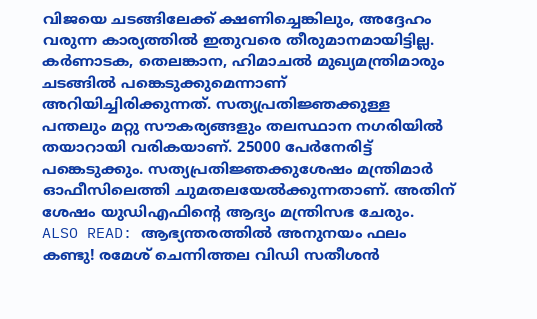വിജയെ ചടങ്ങിലേക്ക് ക്ഷണിച്ചെങ്കിലും, അദ്ദേഹം വരുന്ന കാര്യത്തിൽ ഇതുവരെ തീരുമാനമായിട്ടില്ല. കർണാടക, തെലങ്കാന, ഹിമാചൽ മുഖ്യമന്ത്രിമാരും ചടങ്ങിൽ പങ്കെടുക്കുമെന്നാണ് അറിയിച്ചിരിക്കുന്നത്. സത്യപ്രതിജ്ഞക്കുള്ള പന്തലും മറ്റു സൗകര്യങ്ങളും തലസ്ഥാന നഗരിയിൽ തയാറായി വരികയാണ്. 25000 പേർനേരിട്ട് പങ്കെടുക്കും. സത്യപ്രതിജ്ഞക്കുശേഷം മന്ത്രിമാർ ഓഫീസിലെത്തി ചുമതലയേൽക്കുന്നതാണ്. അതിന് ശേഷം യുഡിഎഫിൻ്റെ ആദ്യം മന്ത്രിസഭ ചേരും.
ALSO READ: ആഭ്യന്തരത്തിൽ അനുനയം ഫലം കണ്ടു! രമേശ് ചെന്നിത്തല വിഡി സതീശൻ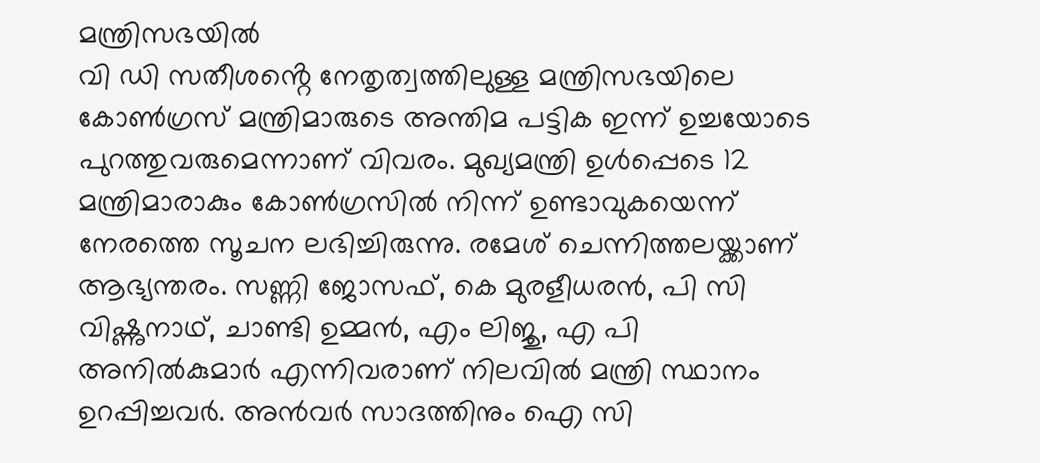മന്ത്രിസഭയിൽ
വി ഡി സതീശൻ്റെ നേതൃത്വത്തിലുള്ള മന്ത്രിസഭയിലെ കോൺഗ്രസ് മന്ത്രിമാരുടെ അന്തിമ പട്ടിക ഇന്ന് ഉച്ചയോടെ പുറത്തുവരുമെന്നാണ് വിവരം. മുഖ്യമന്ത്രി ഉൾപ്പെടെ 12 മന്ത്രിമാരാകും കോൺഗ്രസിൽ നിന്ന് ഉണ്ടാവുകയെന്ന് നേരത്തെ സൂചന ലഭിച്ചിരുന്നു. രമേശ് ചെന്നിത്തലയ്ക്കാണ് ആഭ്യന്തരം. സണ്ണി ജോസഫ്, കെ മുരളീധരൻ, പി സി വിഷ്ണുനാഥ്, ചാണ്ടി ഉമ്മൻ, എം ലിജു, എ പി അനിൽകുമാർ എന്നിവരാണ് നിലവിൽ മന്ത്രി സ്ഥാനം ഉറപ്പിച്ചവർ. അൻവർ സാദത്തിനും ഐ സി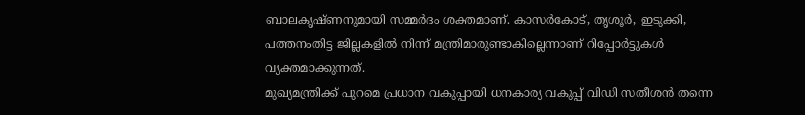ബാലകൃഷ്ണനുമായി സമ്മർദം ശക്തമാണ്. കാസർകോട്, തൃശൂർ, ഇടുക്കി, പത്തനംതിട്ട ജില്ലകളിൽ നിന്ന് മന്ത്രിമാരുണ്ടാകില്ലെന്നാണ് റിപ്പോർട്ടുകൾ വ്യക്തമാക്കുന്നത്.
മുഖ്യമന്ത്രിക്ക് പുറമെ പ്രധാന വകുപ്പായി ധനകാര്യ വകുപ്പ് വിഡി സതീശൻ തന്നെ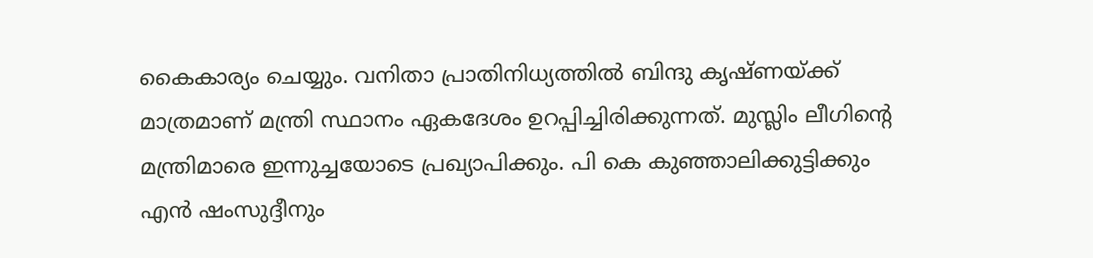കൈകാര്യം ചെയ്യും. വനിതാ പ്രാതിനിധ്യത്തിൽ ബിന്ദു കൃഷ്ണയ്ക്ക് മാത്രമാണ് മന്ത്രി സ്ഥാനം ഏകദേശം ഉറപ്പിച്ചിരിക്കുന്നത്. മുസ്ലിം ലീഗിന്റെ മന്ത്രിമാരെ ഇന്നുച്ചയോടെ പ്രഖ്യാപിക്കും. പി കെ കുഞ്ഞാലിക്കുട്ടിക്കും എൻ ഷംസുദ്ദീനും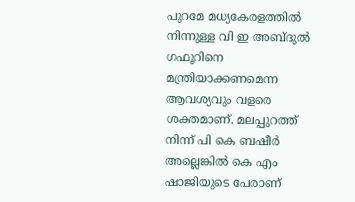പുറമേ മധ്യകേരളത്തിൽ നിന്നുള്ള വി ഇ അബ്ദുൽ ഗഫൂറിനെ മന്ത്രിയാക്കണമെന്ന ആവശ്യവും വളരെ ശക്തമാണ്. മലപ്പുറത്ത് നിന്ന് പി കെ ബഷീർ അല്ലെങ്കിൽ കെ എം ഷാജിയുടെ പേരാണ്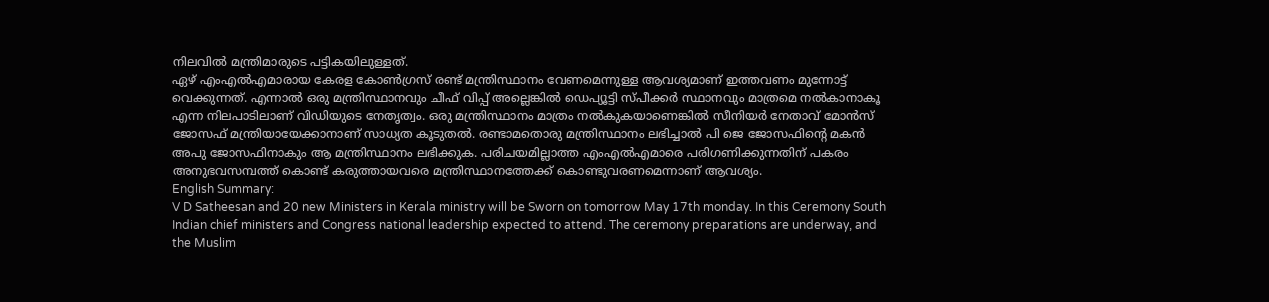നിലവിൽ മന്ത്രിമാരുടെ പട്ടികയിലുള്ളത്.
ഏഴ് എംഎൽഎമാരായ കേരള കോൺഗ്രസ് രണ്ട് മന്ത്രിസ്ഥാനം വേണമെന്നുള്ള ആവശ്യമാണ് ഇത്തവണം മുന്നോട്ട് വെക്കുന്നത്. എന്നാൽ ഒരു മന്ത്രിസ്ഥാനവും ചീഫ് വിപ്പ് അല്ലെങ്കിൽ ഡെപ്യൂട്ടി സ്പീക്കർ സ്ഥാനവും മാത്രമെ നൽകാനാകൂ എന്ന നിലപാടിലാണ് വിഡിയുടെ നേതൃത്വം. ഒരു മന്ത്രിസ്ഥാനം മാത്രം നൽകുകയാണെങ്കിൽ സീനിയർ നേതാവ് മോൻസ് ജോസഫ് മന്ത്രിയായേക്കാനാണ് സാധ്യത കൂടുതൽ. രണ്ടാമതൊരു മന്ത്രിസ്ഥാനം ലഭിച്ചാൽ പി ജെ ജോസഫിൻ്റെ മകൻ അപു ജോസഫിനാകും ആ മന്ത്രിസ്ഥാനം ലഭിക്കുക. പരിചയമില്ലാത്ത എംഎൽഎമാരെ പരിഗണിക്കുന്നതിന് പകരം അനുഭവസമ്പത്ത് കൊണ്ട് കരുത്തായവരെ മന്ത്രിസ്ഥാനത്തേക്ക് കൊണ്ടുവരണമെന്നാണ് ആവശ്യം.
English Summary:
V D Satheesan and 20 new Ministers in Kerala ministry will be Sworn on tomorrow May 17th monday. In this Ceremony South Indian chief ministers and Congress national leadership expected to attend. The ceremony preparations are underway, and the Muslim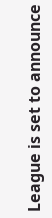League is set to announce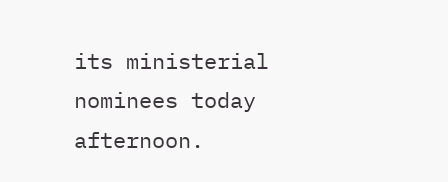its ministerial nominees today afternoon.